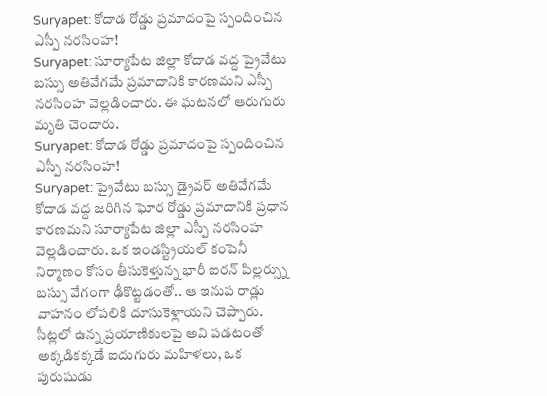Suryapet: కోదాడ రోడ్డు ప్రమాదంపై స్పందించిన ఎస్పీ నరసింహ!
Suryapet: సూర్యాపేట జిల్లా కోదాడ వద్ద ప్రైవేటు బస్సు అతివేగమే ప్రమాదానికి కారణమని ఎస్పీ నరసింహ వెల్లడించారు. ఈ ఘటనలో ఆరుగురు మృతి చెందారు.
Suryapet: కోదాడ రోడ్డు ప్రమాదంపై స్పందించిన ఎస్పీ నరసింహ!
Suryapet: ప్రైవేటు బస్సు డ్రైవర్ అతివేగమే కోదాడ వద్ద జరిగిన ఘోర రోడ్డు ప్రమాదానికి ప్రధాన కారణమని సూర్యాపేట జిల్లా ఎస్పీ నరసింహ వెల్లడించారు. ఒక ఇండస్ట్రియల్ కంపెనీ నిర్మాణం కోసం తీసుకెళ్తున్న భారీ ఐరన్ పిల్లర్స్ను బస్సు వేగంగా ఢీకొట్టడంతో.. ఆ ఇనుప రాడ్లు వాహనం లోపలికి దూసుకెళ్లాయని చెప్పారు.
సీట్లలో ఉన్న ప్రయాణికులపై అవి పడటంతో అక్కడికక్కడే ఐదుగురు మహిళలు, ఒక పురుషుడు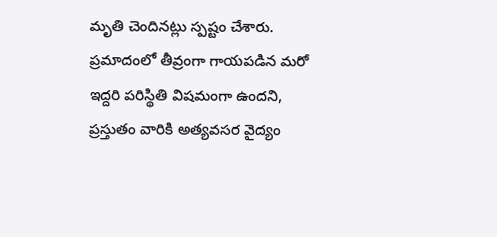మృతి చెందినట్లు స్పష్టం చేశారు. ప్రమాదంలో తీవ్రంగా గాయపడిన మరో ఇద్దరి పరిస్థితి విషమంగా ఉందని, ప్రస్తుతం వారికి అత్యవసర వైద్యం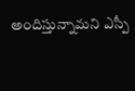అందిస్తున్నామని ఎస్పీ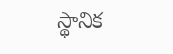స్థానిక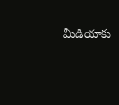మీడియాకు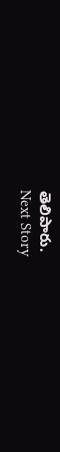తెలిపారు.
Next Story